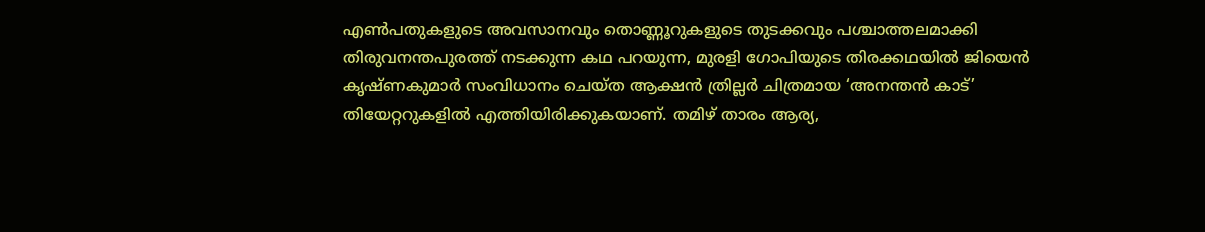എൺപതുകളുടെ അവസാനവും തൊണ്ണൂറുകളുടെ തുടക്കവും പശ്ചാത്തലമാക്കി തിരുവനന്തപുരത്ത് നടക്കുന്ന കഥ പറയുന്ന, മുരളി ഗോപിയുടെ തിരക്കഥയിൽ ജിയെൻ കൃഷ്ണകുമാർ സംവിധാനം ചെയ്ത ആക്ഷൻ ത്രില്ലർ ചിത്രമായ ‘അനന്തൻ കാട്’ തിയേറ്ററുകളിൽ എത്തിയിരിക്കുകയാണ്. തമിഴ് താരം ആര്യ,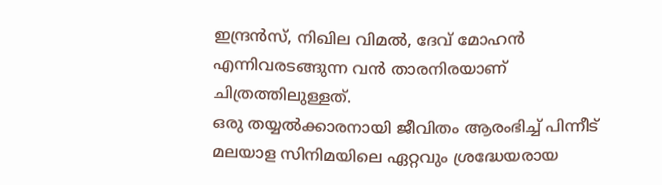ഇന്ദ്രൻസ്, നിഖില വിമൽ, ദേവ് മോഹൻ എന്നിവരടങ്ങുന്ന വൻ താരനിരയാണ് ചിത്രത്തിലുള്ളത്.
ഒരു തയ്യൽക്കാരനായി ജീവിതം ആരംഭിച്ച് പിന്നീട് മലയാള സിനിമയിലെ ഏറ്റവും ശ്രദ്ധേയരായ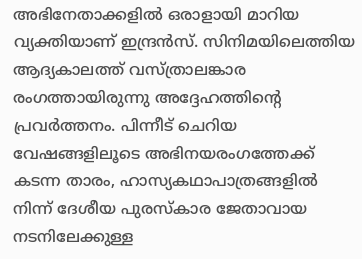അഭിനേതാക്കളിൽ ഒരാളായി മാറിയ വ്യക്തിയാണ് ഇന്ദ്രൻസ്. സിനിമയിലെത്തിയ ആദ്യകാലത്ത് വസ്ത്രാലങ്കാര രംഗത്തായിരുന്നു അദ്ദേഹത്തിന്റെ പ്രവർത്തനം. പിന്നീട് ചെറിയ വേഷങ്ങളിലൂടെ അഭിനയരംഗത്തേക്ക് കടന്ന താരം, ഹാസ്യകഥാപാത്രങ്ങളിൽ നിന്ന് ദേശീയ പുരസ്കാര ജേതാവായ നടനിലേക്കുള്ള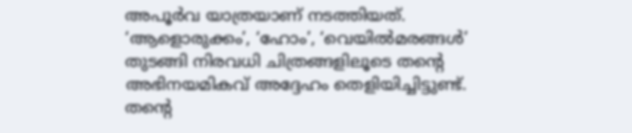അപൂർവ യാത്രയാണ് നടത്തിയത്. ‘ആളൊരുക്കം’, ‘ഹോം’, ‘വെയിൽമരങ്ങൾ’ തുടങ്ങി നിരവധി ചിത്രങ്ങളിലൂടെ തന്റെ അഭിനയമികവ് അദ്ദേഹം തെളിയിച്ചിട്ടുണ്ട്.
തന്റെ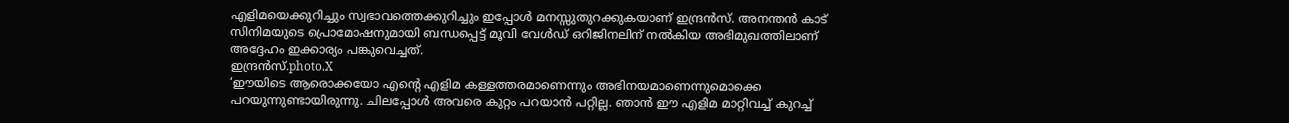എളിമയെക്കുറിച്ചും സ്വഭാവത്തെക്കുറിച്ചും ഇപ്പോൾ മനസ്സുതുറക്കുകയാണ് ഇന്ദ്രൻസ്. അനന്തൻ കാട് സിനിമയുടെ പ്രൊമോഷനുമായി ബന്ധപ്പെട്ട് മൂവി വേൾഡ് ഒറിജിനലിന് നൽകിയ അഭിമുഖത്തിലാണ് അദ്ദേഹം ഇക്കാര്യം പങ്കുവെച്ചത്.
ഇന്ദ്രൻസ്.photo.X
‘ഈയിടെ ആരൊക്കയോ എന്റെ എളിമ കള്ളത്തരമാണെന്നും അഭിനയമാണെന്നുമൊക്കെ പറയുന്നുണ്ടായിരുന്നു. ചിലപ്പോൾ അവരെ കുറ്റം പറയാൻ പറ്റില്ല. ഞാൻ ഈ എളിമ മാറ്റിവച്ച് കുറച്ച്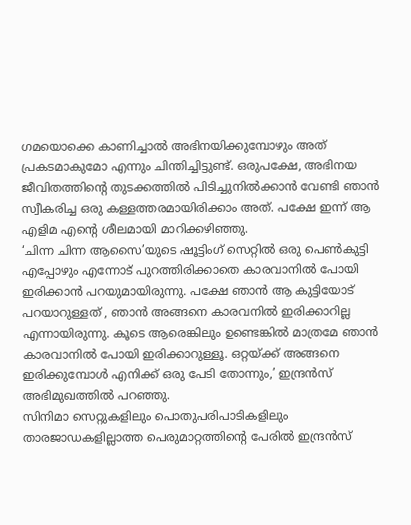ഗമയൊക്കെ കാണിച്ചാൽ അഭിനയിക്കുമ്പോഴും അത് പ്രകടമാകുമോ എന്നും ചിന്തിച്ചിട്ടുണ്ട്. ഒരുപക്ഷേ, അഭിനയ ജീവിതത്തിന്റെ തുടക്കത്തിൽ പിടിച്ചുനിൽക്കാൻ വേണ്ടി ഞാൻ സ്വീകരിച്ച ഒരു കള്ളത്തരമായിരിക്കാം അത്. പക്ഷേ ഇന്ന് ആ എളിമ എന്റെ ശീലമായി മാറിക്കഴിഞ്ഞു.
‘ചിന്ന ചിന്ന ആസൈ’യുടെ ഷൂട്ടിംഗ് സെറ്റിൽ ഒരു പെൺകുട്ടി എപ്പോഴും എന്നോട് പുറത്തിരിക്കാതെ കാരവാനിൽ പോയി ഇരിക്കാൻ പറയുമായിരുന്നു. പക്ഷേ ഞാൻ ആ കുട്ടിയോട് പറയാറുള്ളത് , ഞാൻ അങ്ങനെ കാരവനിൽ ഇരിക്കാറില്ല എന്നായിരുന്നു. കൂടെ ആരെങ്കിലും ഉണ്ടെങ്കിൽ മാത്രമേ ഞാൻ കാരവാനിൽ പോയി ഇരിക്കാറുള്ളൂ. ഒറ്റയ്ക്ക് അങ്ങനെ ഇരിക്കുമ്പോൾ എനിക്ക് ഒരു പേടി തോന്നും,’ ഇന്ദ്രൻസ് അഭിമുഖത്തിൽ പറഞ്ഞു.
സിനിമാ സെറ്റുകളിലും പൊതുപരിപാടികളിലും താരജാഡകളില്ലാത്ത പെരുമാറ്റത്തിന്റെ പേരിൽ ഇന്ദ്രൻസ്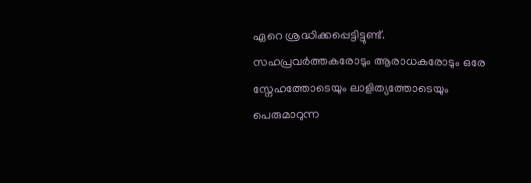ഏറെ ശ്രദ്ധിക്കപ്പെട്ടിട്ടുണ്ട്. സഹപ്രവർത്തകരോടും ആരാധകരോടും ഒരേ സ്നേഹത്തോടെയും ലാളിത്യത്തോടെയും പെരുമാറുന്ന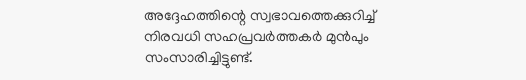അദ്ദേഹത്തിന്റെ സ്വഭാവത്തെക്കുറിച്ച് നിരവധി സഹപ്രവർത്തകർ മുൻപും സംസാരിച്ചിട്ടുണ്ട്.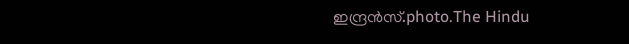ഇന്ദ്രൻസ്.photo.The Hindu